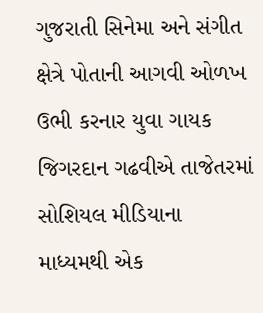ગુજરાતી સિનેમા અને સંગીત ક્ષેત્રે પોતાની આગવી ઓળખ ઉભી કરનાર યુવા ગાયક જિગરદાન ગઢવીએ તાજેતરમાં સોશિયલ મીડિયાના માધ્યમથી એક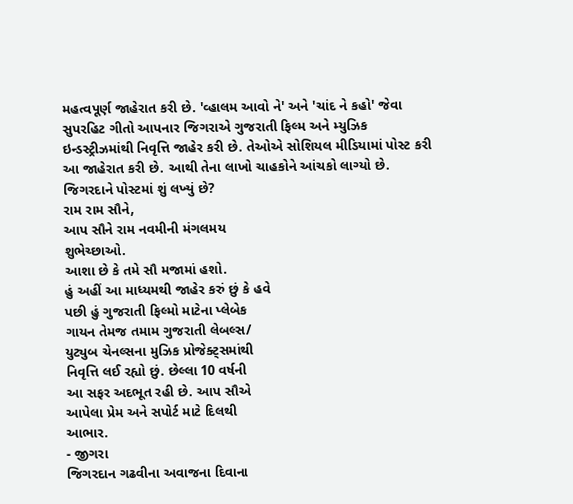મહત્વપૂર્ણ જાહેરાત કરી છે. 'વ્હાલમ આવો ને' અને 'ચાંદ ને કહો' જેવા સુપરહિટ ગીતો આપનાર જિગરાએ ગુજરાતી ફિલ્મ અને મ્યુઝિક ઇન્ડસ્ટ્રીઝમાંથી નિવૃત્તિ જાહેર કરી છે. તેઓએ સોશિયલ મીડિયામાં પોસ્ટ કરી આ જાહેરાત કરી છે. આથી તેના લાખો ચાહકોને આંચકો લાગ્યો છે.
જિગરદાને પોસ્ટમાં શું લખ્યું છે?
રામ રામ સૌને,
આપ સૌને રામ નવમીની મંગલમય
શુભેચ્છાઓ.
આશા છે કે તમે સૌ મજામાં હશો.
હું અહીં આ માધ્યમથી જાહેર કરું છું કે હવે
પછી હું ગુજરાતી ફિલ્મો માટેના પ્લેબેક
ગાયન તેમજ તમામ ગુજરાતી લેબલ્સ/
યુટ્યુબ ચેનલ્સના મુઝિક પ્રોજેક્ટ્સમાંથી
નિવૃત્તિ લઈ રહ્યો છું. છેલ્લા 10 વર્ષની
આ સફર અદભૂત રહી છે. આપ સૌએ
આપેલા પ્રેમ અને સપોર્ટ માટે દિલથી
આભાર.
- જીગરા
જિગરદાન ગઢવીના અવાજના દિવાના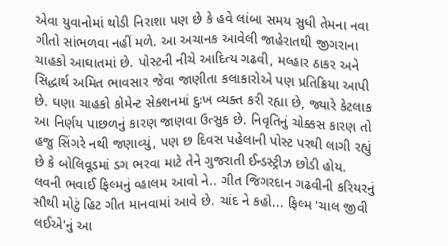એવા યુવાનોમાં થોડી નિરાશા પણ છે કે હવે લાંબા સમય સુધી તેમના નવા ગીતો સાંભળવા નહીં મળે. આ અચાનક આવેલી જાહેરાતથી જીગરાના ચાહકો આઘાતમાં છે. પોસ્ટની નીચે આદિત્ય ગઢવી, મલ્હાર ઠાકર અને સિદ્ધાર્થ અમિત ભાવસાર જેવા જાણીતા કલાકારોએ પણ પ્રતિક્રિયા આપી છે. ઘણા ચાહકો કોમેન્ટ સેક્શનમાં દુઃખ વ્યક્ત કરી રહ્યા છે, જ્યારે કેટલાક આ નિર્ણય પાછળનું કારણ જાણવા ઉત્સુક છે. નિવૃતિનું ચોક્કસ કારણ તો હજુ સિંગરે નથી જણાવ્યું, પણ છ દિવસ પહેલાની પોસ્ટ પરથી લાગી રહ્યું છે કે બોલિવૂડમાં ડગ ભરવા માટે તેને ગુજરાતી ઈન્ડસ્ટ્રીઝ છોડી હોય.
લવની ભવાઈ ફિલ્મનું વ્હાલમ આવો ને.. ગીત જિગરદાન ગઢવીની કરિયરનું સૌથી મોટું હિટ ગીત માનવામાં આવે છે. ચાંદ ને કહો... ફિલ્મ 'ચાલ જીવી લઈએ'નું આ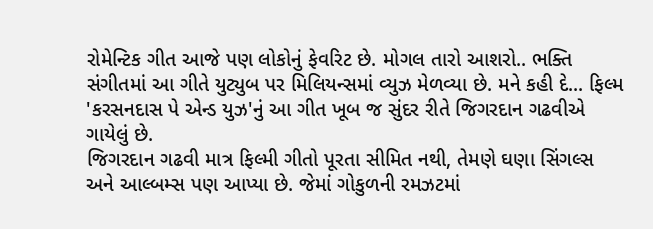રોમેન્ટિક ગીત આજે પણ લોકોનું ફેવરિટ છે. મોગલ તારો આશરો.. ભક્તિ સંગીતમાં આ ગીતે યુટ્યુબ પર મિલિયન્સમાં વ્યુઝ મેળવ્યા છે. મને કહી દે... ફિલ્મ 'કરસનદાસ પે એન્ડ યુઝ'નું આ ગીત ખૂબ જ સુંદર રીતે જિગરદાન ગઢવીએ ગાયેલું છે.
જિગરદાન ગઢવી માત્ર ફિલ્મી ગીતો પૂરતા સીમિત નથી, તેમણે ઘણા સિંગલ્સ અને આલ્બમ્સ પણ આપ્યા છે. જેમાં ગોકુળની રમઝટમાં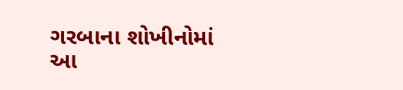ગરબાના શોખીનોમાં આ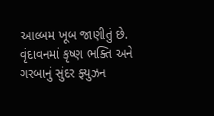આલ્બમ ખૂબ જાણીતું છે.
વૃંદાવનમાં કૃષ્ણ ભક્તિ અને ગરબાનું સુંદર ફ્યુઝન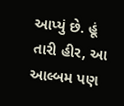આપ્યું છે. હૂં તારી હીર, આ આલ્બમ પણ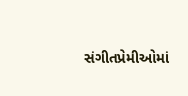સંગીતપ્રેમીઓમાં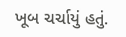ખૂબ ચર્ચાયું હતું.